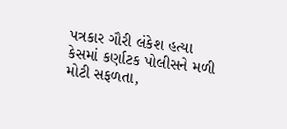પત્રકાર ગૌરી લંકેશ હત્યા કેસમાં કર્ણાટક પોલીસને મળી મોટી સફળતા,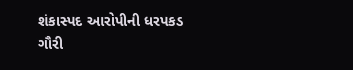શંકાસ્પદ આરોપીની ધરપકડ
ગૌરી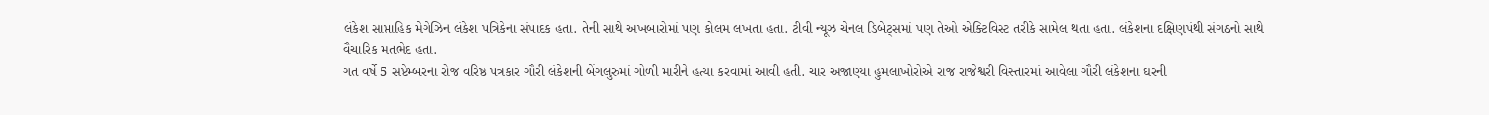લંકેશ સાપ્તાહિક મેગેઝિન લંકેશ પત્રિકેના સંપાદક હતા. તેની સાથે અખબારોમાં પણ કોલમ લખતા હતા. ટીવી ન્યૂઝ ચેનલ ડિબેટ્સમાં પણ તેઓ એક્ટિવિસ્ટ તરીકે સામેલ થતા હતા. લંકેશના દક્ષિણપંથી સંગઠનો સાથે વૈચારિક મતભેદ હતા.
ગત વર્ષે 5 સપ્ટેમ્બરના રોજ વરિષ્ઠ પત્રકાર ગૌરી લંકેશની બેંગલુરુમાં ગોળી મારીને હત્યા કરવામાં આવી હતી. ચાર અજાણ્યા હુમલાખોરોએ રાજ રાજેશ્વરી વિસ્તારમાં આવેલા ગૌરી લંકેશના ઘરની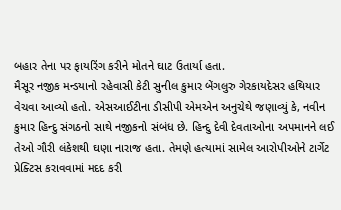બહાર તેના પર ફાયરિંગ કરીને મોતને ઘાટ ઉતાર્યા હતા.
મૈસૂર નજીક મન્ડયાનો રહેવાસી કેટી સુનીલ કુમાર બેંગલુરુ ગેરકાયદેસર હથિયાર વેચવા આવ્યો હતો. એસઆઈટીના ડીસીપી એમએન અનુચેથે જણાવ્યું કે, નવીન કુમાર હિન્દુ સંગઠનો સાથે નજીકનો સંબંધ છે. હિન્દુ દેવી દેવતાઓના અપમાનને લઈ તેઓ ગૌરી લંકેશથી ઘણા નારાજ હતા. તેમણે હત્યામાં સામેલ આરોપીઓને ટાર્ગેટ પ્રેક્ટિસ કરાવવામાં મદદ કરી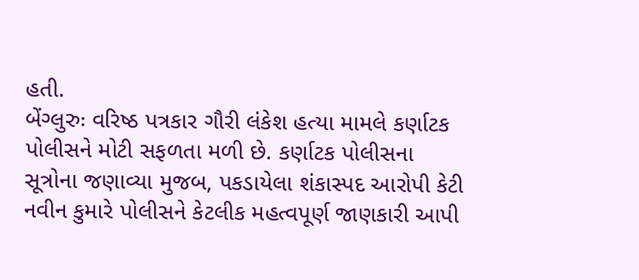હતી.
બેંગ્લુરુઃ વરિષ્ઠ પત્રકાર ગૌરી લંકેશ હત્યા મામલે કર્ણાટક પોલીસને મોટી સફળતા મળી છે. કર્ણાટક પોલીસના સૂત્રોના જણાવ્યા મુજબ, પકડાયેલા શંકાસ્પદ આરોપી કેટી નવીન કુમારે પોલીસને કેટલીક મહત્વપૂર્ણ જાણકારી આપી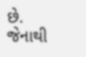છે. જેનાથી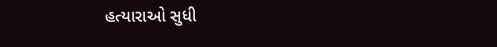હત્યારાઓ સુધી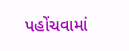પહોંચવામાં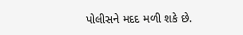પોલીસને મદદ મળી શકે છે.